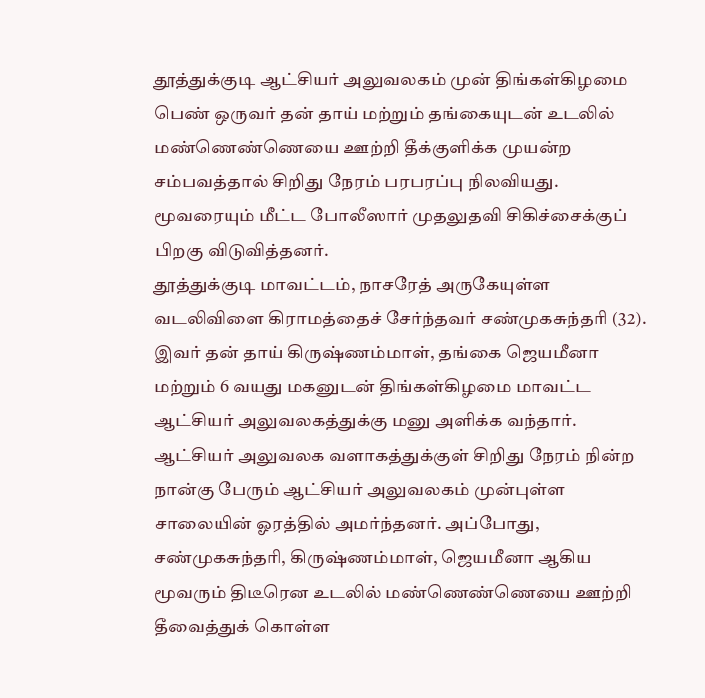தூத்துக்குடி ஆட்சியர் அலுவலகம் முன் திங்கள்கிழமை பெண் ஒருவர் தன் தாய் மற்றும் தங்கையுடன் உடலில் மண்ணெண்ணெயை ஊற்றி தீக்குளிக்க முயன்ற சம்பவத்தால் சிறிது நேரம் பரபரப்பு நிலவியது. மூவரையும் மீட்ட போலீஸார் முதலுதவி சிகிச்சைக்குப் பிறகு விடுவித்தனர்.
தூத்துக்குடி மாவட்டம், நாசரேத் அருகேயுள்ள வடலிவிளை கிராமத்தைச் சேர்ந்தவர் சண்முகசுந்தரி (32). இவர் தன் தாய் கிருஷ்ணம்மாள், தங்கை ஜெயமீனா மற்றும் 6 வயது மகனுடன் திங்கள்கிழமை மாவட்ட ஆட்சியர் அலுவலகத்துக்கு மனு அளிக்க வந்தார். ஆட்சியர் அலுவலக வளாகத்துக்குள் சிறிது நேரம் நின்ற நான்கு பேரும் ஆட்சியர் அலுவலகம் முன்புள்ள சாலையின் ஓரத்தில் அமர்ந்தனர். அப்போது, சண்முகசுந்தரி, கிருஷ்ணம்மாள், ஜெயமீனா ஆகிய மூவரும் திடீரென உடலில் மண்ணெண்ணெயை ஊற்றி தீவைத்துக் கொள்ள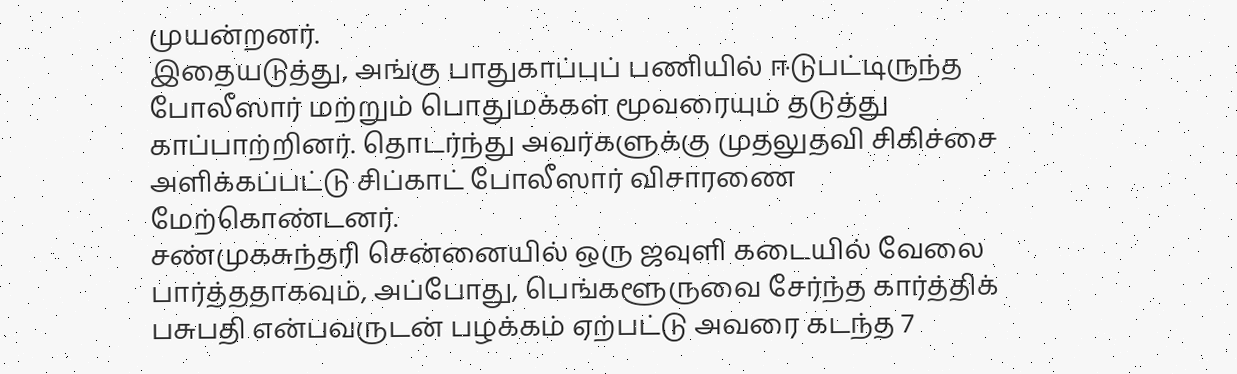முயன்றனர்.
இதையடுத்து, அங்கு பாதுகாப்புப் பணியில் ஈடுபட்டிருந்த போலீஸார் மற்றும் பொதுமக்கள் மூவரையும் தடுத்து காப்பாற்றினர். தொடர்ந்து அவர்களுக்கு முதலுதவி சிகிச்சை அளிக்கப்பட்டு சிப்காட் போலீஸார் விசாரணை மேற்கொண்டனர்.
சண்முகசுந்தரி சென்னையில் ஒரு ஜவுளி கடையில் வேலை பார்த்ததாகவும், அப்போது, பெங்களூருவை சேர்ந்த கார்த்திக் பசுபதி என்பவருடன் பழக்கம் ஏற்பட்டு அவரை கடந்த 7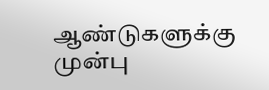ஆண்டுகளுக்கு முன்பு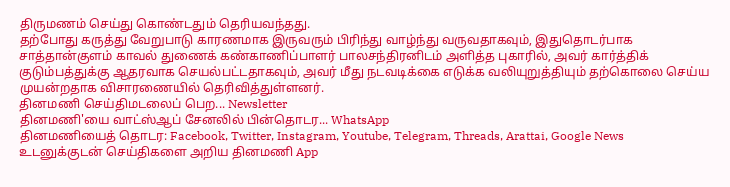திருமணம் செய்து கொண்டதும் தெரியவந்தது.
தற்போது கருத்து வேறுபாடு காரணமாக இருவரும் பிரிந்து வாழ்ந்து வருவதாகவும், இதுதொடர்பாக சாத்தான்குளம் காவல் துணைக் கண்காணிப்பாளர் பாலசந்திரனிடம் அளித்த புகாரில், அவர் கார்த்திக் குடும்பத்துக்கு ஆதரவாக செயல்பட்டதாகவும், அவர் மீது நடவடிக்கை எடுக்க வலியுறுத்தியும் தற்கொலை செய்ய முயன்றதாக விசாரணையில் தெரிவித்துள்ளனர்.
தினமணி செய்திமடலைப் பெற... Newsletter
தினமணி'யை வாட்ஸ்ஆப் சேனலில் பின்தொடர... WhatsApp
தினமணியைத் தொடர: Facebook, Twitter, Instagram, Youtube, Telegram, Threads, Arattai, Google News
உடனுக்குடன் செய்திகளை அறிய தினமணி App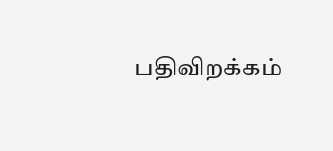பதிவிறக்கம்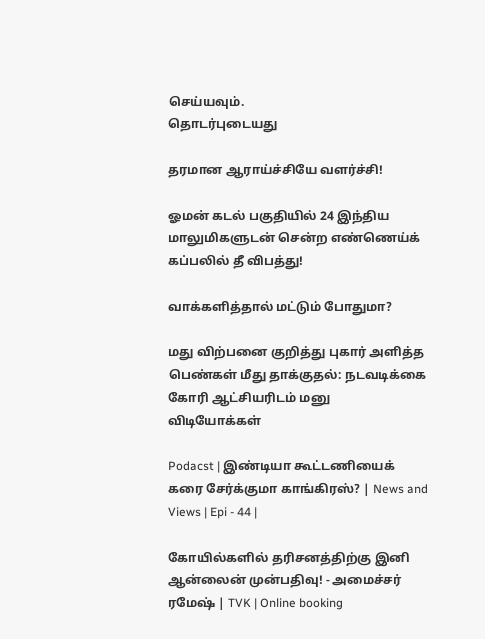செய்யவும்.
தொடர்புடையது

தரமான ஆராய்ச்சியே வளர்ச்சி!

ஓமன் கடல் பகுதியில் 24 இந்திய மாலுமிகளுடன் சென்ற எண்ணெய்க் கப்பலில் தீ விபத்து!

வாக்களித்தால் மட்டும் போதுமா?

மது விற்பனை குறித்து புகார் அளித்த பெண்கள் மீது தாக்குதல்: நடவடிக்கை கோரி ஆட்சியரிடம் மனு
விடியோக்கள்

Podacst | இண்டியா கூட்டணியைக் கரை சேர்க்குமா காங்கிரஸ்? | News and Views | Epi - 44 |

கோயில்களில் தரிசனத்திற்கு இனி ஆன்லைன் முன்பதிவு! - அமைச்சர் ரமேஷ் | TVK | Online booking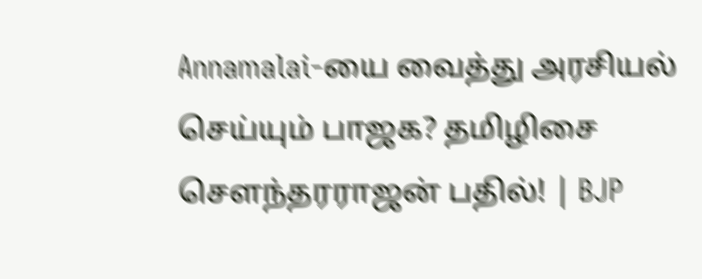Annamalai-யை வைத்து அரசியல் செய்யும் பாஜக? தமிழிசை சௌந்தரராஜன் பதில்! | BJP